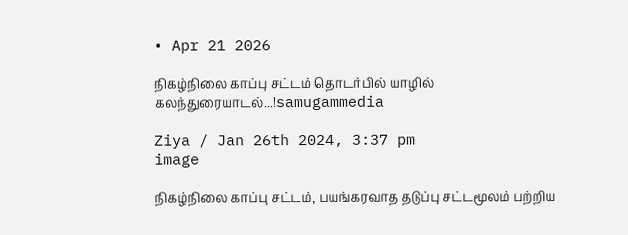• Apr 21 2026

நிகழ்நிலை காப்பு சட்டம் தொடர்பில் யாழில் கலந்துரையாடல்...!samugammedia

Ziya / Jan 26th 2024, 3:37 pm
image

நிகழ்நிலை காப்பு சட்டம், பயங்கரவாத தடுப்பு சட்டமூலம் பற்றிய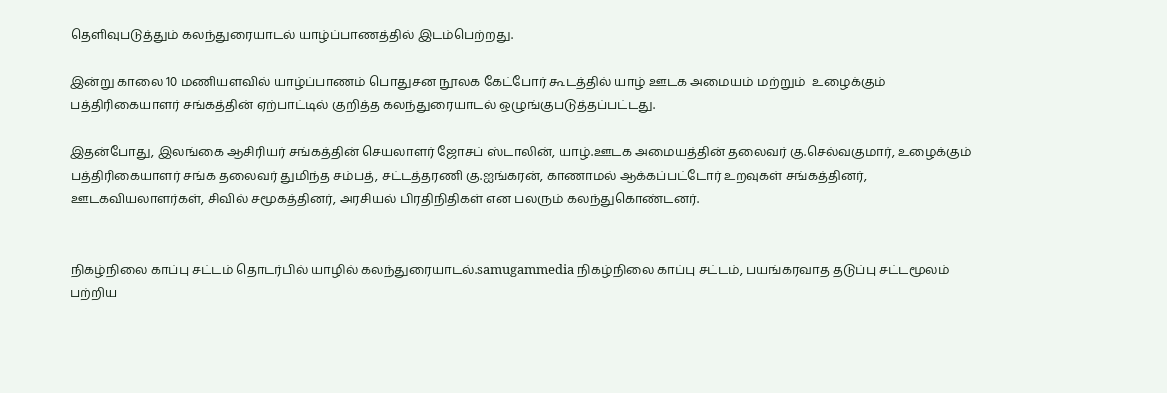தெளிவுபடுத்தும் கலந்துரையாடல் யாழ்ப்பாணத்தில் இடம்பெற்றது.

இன்று காலை 10 மணியளவில் யாழ்ப்பாணம் பொதுசன நூலக கேட்போர் கூடத்தில் யாழ் ஊடக அமையம் மற்றும்  உழைக்கும் பத்திரிகையாளர் சங்கத்தின் ஏற்பாட்டில் குறித்த கலந்துரையாடல் ஒழுங்குபடுத்தப்பட்டது.

இதன்போது, இலங்கை ஆசிரியர் சங்கத்தின் செயலாளர் ஜோசப் ஸ்டாலின், யாழ்.ஊடக அமையத்தின் தலைவர் கு.செல்வகுமார், உழைக்கும் பத்திரிகையாளர் சங்க தலைவர் துமிந்த சம்பத், சட்டத்தரணி கு.ஐங்கரன், காணாமல் ஆக்கப்பட்டோர் உறவுகள் சங்கத்தினர், ஊடகவியலாளர்கள், சிவில் சமூகத்தினர், அரசியல் பிரதிநிதிகள் என பலரும் கலந்துகொண்டனர்.


நிகழ்நிலை காப்பு சட்டம் தொடர்பில் யாழில் கலந்துரையாடல்.samugammedia நிகழ்நிலை காப்பு சட்டம், பயங்கரவாத தடுப்பு சட்டமூலம் பற்றிய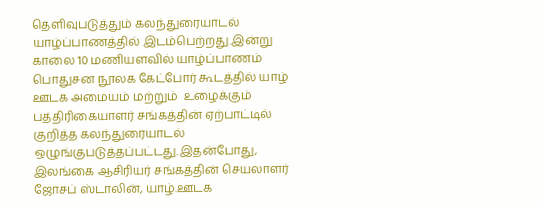தெளிவுபடுத்தும் கலந்துரையாடல் யாழ்ப்பாணத்தில் இடம்பெற்றது.இன்று காலை 10 மணியளவில் யாழ்ப்பாணம் பொதுசன நூலக கேட்போர் கூடத்தில் யாழ் ஊடக அமையம் மற்றும்  உழைக்கும் பத்திரிகையாளர் சங்கத்தின் ஏற்பாட்டில் குறித்த கலந்துரையாடல் ஒழுங்குபடுத்தப்பட்டது.இதன்போது, இலங்கை ஆசிரியர் சங்கத்தின் செயலாளர் ஜோசப் ஸ்டாலின், யாழ்.ஊடக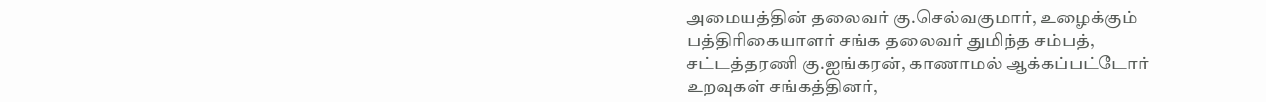அமையத்தின் தலைவர் கு.செல்வகுமார், உழைக்கும் பத்திரிகையாளர் சங்க தலைவர் துமிந்த சம்பத், சட்டத்தரணி கு.ஐங்கரன், காணாமல் ஆக்கப்பட்டோர் உறவுகள் சங்கத்தினர்,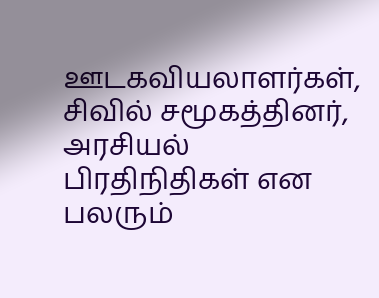ஊடகவியலாளர்கள், சிவில் சமூகத்தினர், அரசியல் பிரதிநிதிகள் என பலரும்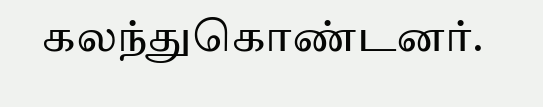கலந்துகொண்டனர்.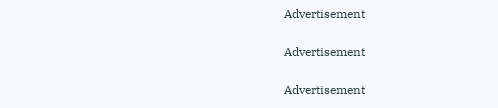Advertisement

Advertisement

Advertisement